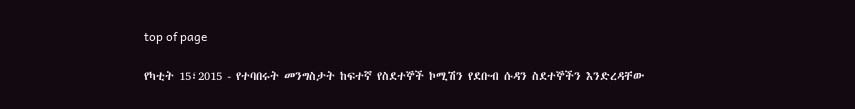top of page

የካቲት 15፣2015 - የተባበሩት መንግስታት ከፍተኛ የስደተኞች ኮሚሽን የደቡብ ሱዳን ስደተኞችን እንድረዳቸው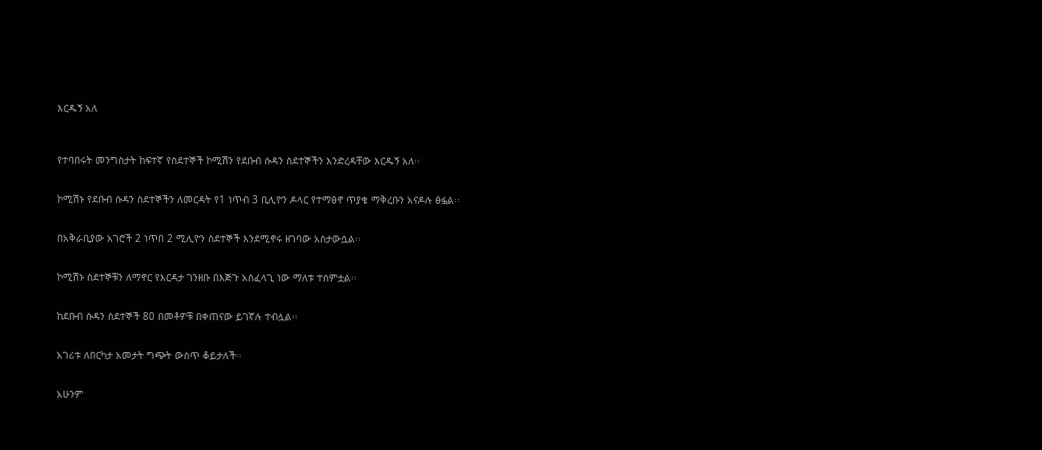እርዱኝ አለ



የተባበሩት መንግስታት ከፍተኛ የስደተኞች ኮሚሽን የደቡብ ሱዳን ስደተኞችን እንድረዳቸው እርዱኝ አለ፡፡


ኮሚሽኑ የደቡብ ሱዳን ስደተኞችን ለመርዳት የ1 ነጥብ 3 ቢሊዮን ዶላር የተማፅኖ ጥያቄ ማቅረቡን አናዶሉ ፅፏል፡፡


በአቅራቢያው አገሮች 2 ነጥበ 2 ሚሊዮን ስደተኞች እንደሚኖሩ ዘገባው አስታውሷል፡፡


ኮሚሽኑ ስደተኞቹን ለማኖር የእርዳታ ገንዘቡ በእጅጉ አስፈላጊ ነው ማለቱ ተሰምቷል፡፡


ከደቡብ ሱዳን ስደተኞች 80 በመቶዎቹ በቀጠናው ይገኛሉ ተብሏል፡፡


አገሪቱ ለበርካታ አመታት ግጭት ውስጥ ቆይታለች፡፡


አሁንም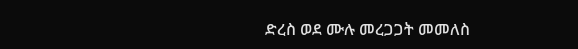ድረስ ወደ ሙሉ መረጋጋት መመለስ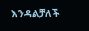እንዳልቻለች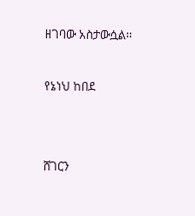ዘገባው አስታውሷል፡፡



የኔነህ ከበደ





ሸገርን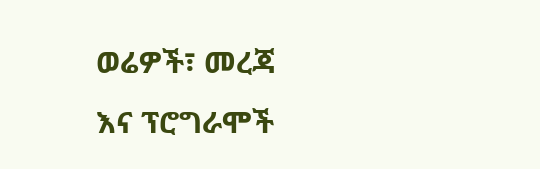ወሬዎች፣ መረጃ እና ፕሮግራሞች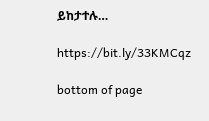ይከታተሉ…

https://bit.ly/33KMCqz

bottom of page